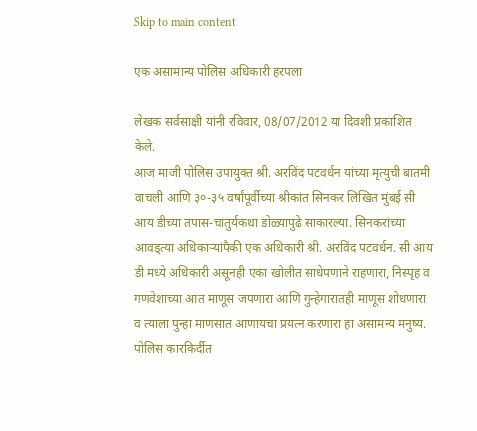Skip to main content

एक असामान्य पोलिस अधिकारी हरपला

लेखक सर्वसाक्षी यांनी रविवार, 08/07/2012 या दिवशी प्रकाशित केले.
आज माजी पोलिस उपायुक्त श्री. अरविंद पटवर्धन यांच्या मृत्युची बातमी वाचली आणि ३०-३५ वर्षांपूर्वीच्या श्रीकांत सिनकर लिखित मुंबई सी आय डीच्या तपास-चातुर्यकथा डोळ्यापुढे साकारल्या. सिनकरांच्या आवड्त्या अधिकार्‍यांपैकी एक अधिकारी श्री. अरविंद पटवर्धन. सी आय डी मध्ये अधिकारी असूनही एका खोलीत साधेपणाने राहणारा, निस्पृह व गणवेशाच्या आत माणूस जपणारा आणि गुन्हेगारातही माणूस शोधणारा व त्याला पुन्हा माणसात आणायचा प्रयत्न करणारा हा असामन्य मनुष्य. पोलिस कारकिर्दीत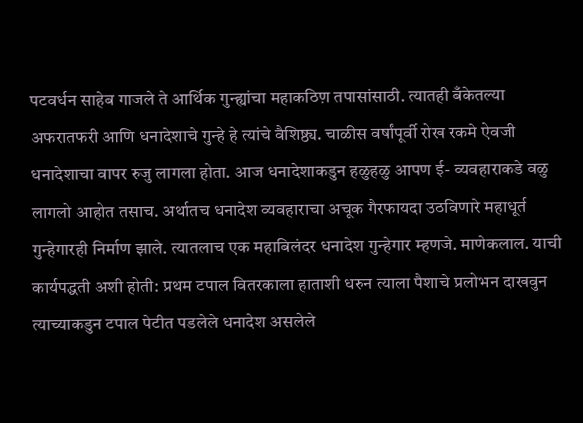पटवर्धन साहेब गाजले ते आर्थिक गुन्ह्यांचा महाकठिण़ तपासांसाठी. त्यातही बँकेतल्या अफरातफरी आणि धनादेशाचे गुन्हे हे त्यांचे वैशिष्ठ्य. चाळीस वर्षांपूर्वी रोख रकमे ऐवजी धनादेशाचा वापर रुजु लागला होता. आज धनादेशाकडुन हळुहळु आपण ई- व्यवहाराकडे वळु लागलो आहोत तसाच. अर्थातच धनादेश व्यवहाराचा अचूक गैरफायदा उठविणारे महाधूर्त गुन्हेगारही निर्माण झाले. त्यातलाच एक महाबिलंदर धनादेश गुन्हेगार म्हणजे. माणेकलाल. याची कार्यपद्धती अशी होती: प्रथम टपाल वितरकाला हाताशी धरुन त्याला पैशाचे प्रलोभन दाखवुन त्याच्याकडुन टपाल पेटीत पडलेले धनादेश असलेले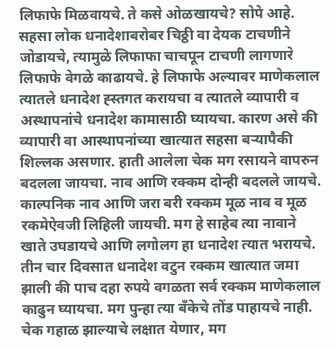लिफाफे मिळवायचे. ते कसे ओळखायचे? सोपे आहे. सहसा लोक धनादेशाबरोबर चिठ्ठी वा देयक टाचणीने जोडायचे, त्यामुळे लिफाफा चाचपून टाचणी लागणारे लिफाफे वेगळे काढायचे. हे लिफाफे अल्यावर माणेकलाल त्यातले धनादेश ह्स्तगत करायचा व त्यातले व्यापारी व अस्थापनांचे धनादेश कामासाठी घ्यायचा. कारण असे की व्यापारी वा आस्थापनांच्या खात्यात सहसा बर्‍यापैकी शिल्लक असणार. हाती आलेला चेक मग रसायने वापरुन बदलला जायचा. नाव आणि रक्कम दोन्ही बदलले जायचे. काल्पनिक नाव आणि जरा बरी रक्कम मूळ नाव व मूळ रकमेऐवजी लिहिली जायची. मग हे साहेब त्या नावाने खाते उघडायचे आणि लगोलग हा धनादेश त्यात भरायचे. तीन चार दिवसात धनादेश वटुन रक्कम खात्यात जमा झाली की पाच दहा रुपये वगळता सर्व रक्कम माणेकलाल काढुन घ्यायचा. मग पुन्हा त्या बँकेचे तोंड पाहायचे नाही. चेक गहाळ झाल्याचे लक्षात येणार, मग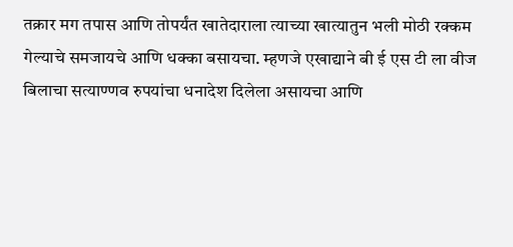तक्रार मग तपास आणि तोपर्यंत खातेदाराला त्याच्या खात्यातुन भली मोठी रक्कम गेल्याचे समजायचे आणि धक्का बसायचा. म्हणजे एखाद्याने बी ई एस टी ला वीज बिलाचा सत्याण्णव रुपयांचा धनादेश दिलेला असायचा आणि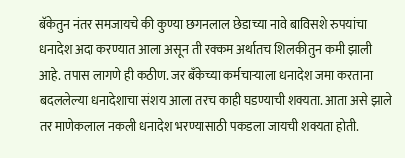बॅकेतुन नंतर समजायचे की कुण्या छगनलाल छेडाच्या नावे बाविसशे रुपयांचा धनादेश अदा करण्यात आला असून ती रक्कम अर्थातच शिलकीतुन कमी झाली आहे. तपास लागणे ही कठीण. जर बँकेच्या कर्मचार्‍याला धनादेश जमा करताना बदललेल्या धनादेशाचा संशय आला तरच काही घडण्याची शक्यता. आता असे झाले तर माणेकलाल नकली धनादेश भरण्यासाठी पकडला जायची शक्यता होती.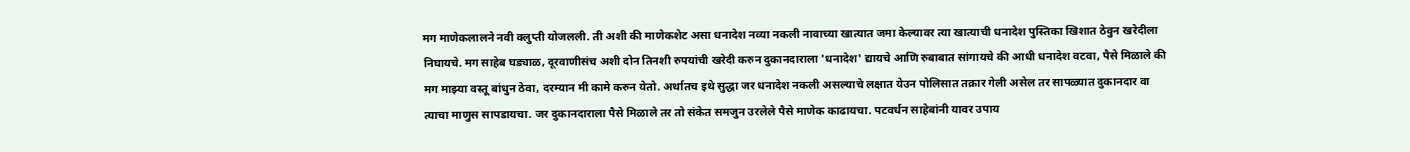मग माणेकलालने नवी क्लुप्ती योजलली. ती अशी की माणेकशेट असा धनादेश नव्या नकली नावाच्या खात्यात जमा केल्यावर त्या खात्याची धनादेश पुस्तिका खिशात ठेवुन खरेदीला निघायचे. मग साहेब घड्याळ, दूरवाणीसंच अशी दोन तिनशी रुपयांची खरेदी करुन दुकानदाराला 'धनादेश' द्यायचे आणि रुबाबात सांगायचे की आधी धनादेश वटवा, पैसे मिळाले की मग माझ्या वस्तू बांधुन ठेवा, दरम्यान मी कामे करुन येतो. अर्थातच इथे सुद्धा जर धनादेश नकली असल्याचे लक्षात येउन पोलिसात तक्रार गेली असेल तर सापळ्यात दुकानदार वा त्याचा माणुस सापडायचा. जर दुकानदाराला पैसे मिळाले तर तो संकेत समजुन उरलेले पैसे माणेक काढायचा. पटवर्धन साहेबांनी यावर उपाय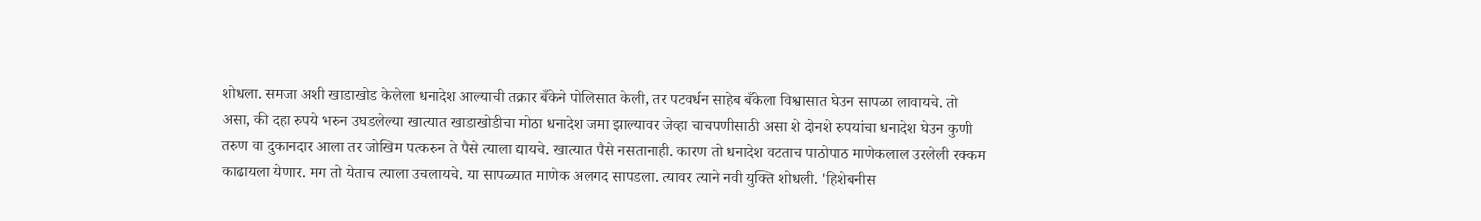शोधला. समजा अशी खाडाखोड केलेला धनादेश आल्याची तक्रार बँकेने पोलिसात केली, तर पटवर्धन साहेब बँकेला विश्वासात घेउन सापळा लावायचे. तो असा, की दहा रुपये भरुन उघडलेल्या खात्यात खाडाखोडीचा मोठा धनादेश जमा झाल्यावर जेव्हा चाचपणीसाठी असा शे दोनशे रुपयांचा धनादेश घेउन कुणी तरुण वा दुकानदार आला तर जोखिम पत्करुन ते पैसे त्याला द्यायचे. खात्यात पैसे नसतानाही. कारण तो धनादेश वटताच पाठोपाठ माणेकलाल उरलेली रक्कम काढायला येणार. मग तो येताच त्याला उचलायचे. या सापळ्यात माणेक अलगद सापडला. त्यावर त्याने नवी युक्ति शोधली. 'हिशेबनीस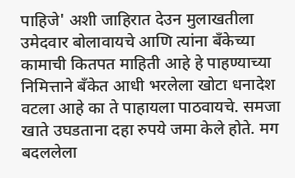पाहिजे' अशी जाहिरात देउन मुलाखतीला उमेदवार बोलावायचे आणि त्यांना बँकेच्या कामाची कितपत माहिती आहे हे पाहण्याच्या निमित्ताने बँकेत आधी भरलेला खोटा धनादेश वटला आहे का ते पाहायला पाठवायचे. समजा खाते उघडताना दहा रुपये जमा केले होते. मग बदललेला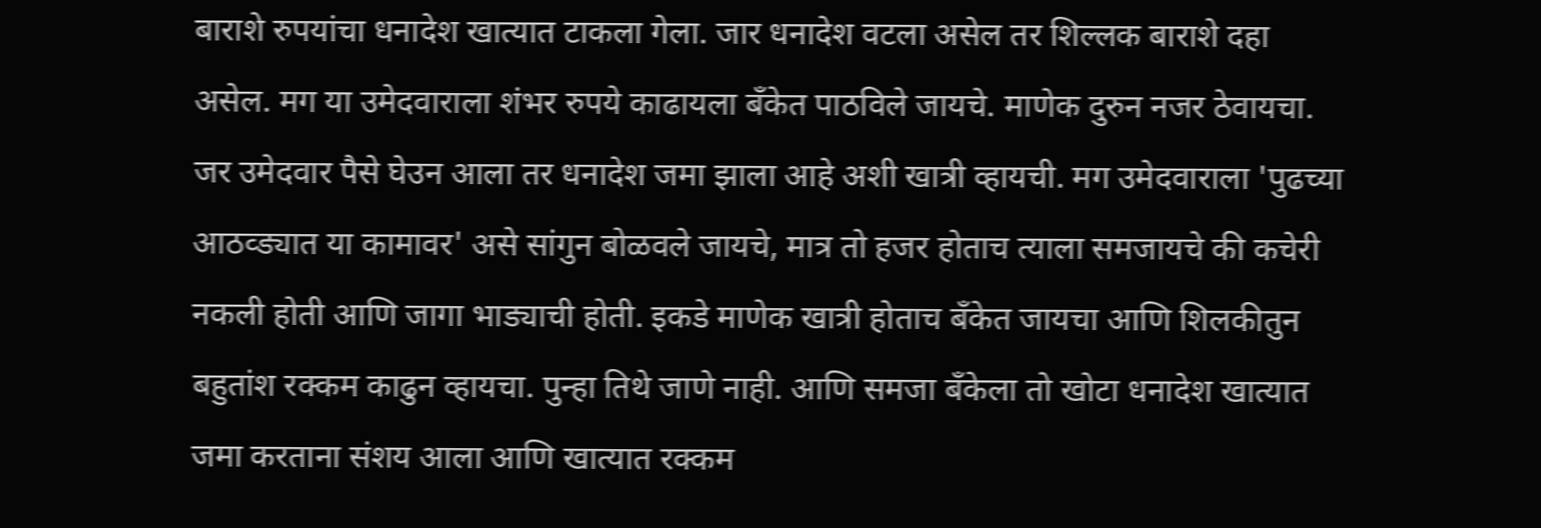बाराशे रुपयांचा धनादेश खात्यात टाकला गेला. जार धनादेश वटला असेल तर शिल्लक बाराशे दहा असेल. मग या उमेदवाराला शंभर रुपये काढायला बँकेत पाठविले जायचे. माणेक दुरुन नजर ठेवायचा. जर उमेदवार पैसे घेउन आला तर धनादेश जमा झाला आहे अशी खात्री व्हायची. मग उमेदवाराला 'पुढच्या आठव्ड्यात या कामावर' असे सांगुन बोळवले जायचे, मात्र तो हजर होताच त्याला समजायचे की कचेरी नकली होती आणि जागा भाड्याची होती. इकडे माणेक खात्री होताच बॅंकेत जायचा आणि शिलकीतुन बहुतांश रक्कम काढुन व्हायचा. पुन्हा तिथे जाणे नाही. आणि समजा बँकेला तो खोटा धनादेश खात्यात जमा करताना संशय आला आणि खात्यात रक्कम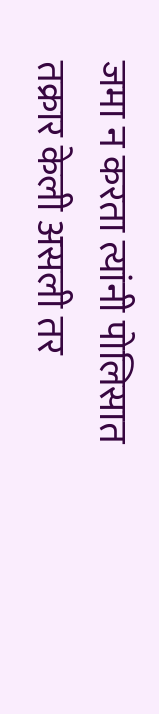जमा न करता त्यांनी पोलिसात तक्रार केली असली तर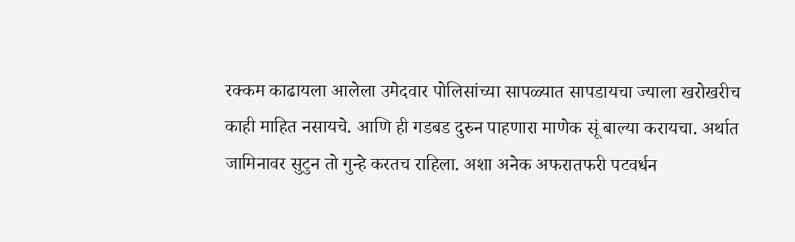रक्कम काढायला आलेला उमेदवार पोलिसांच्या सापळ्यात सापडायचा ज्याला खरोखरीच काही माहित नसायचे. आणि ही गडबड दुरुन पाहणारा माणेक सूं बाल्या करायचा. अर्थात जामिनावर सुटुन तो गुन्हे करतच राहिला. अशा अनेक अफरातफरी पटवर्धन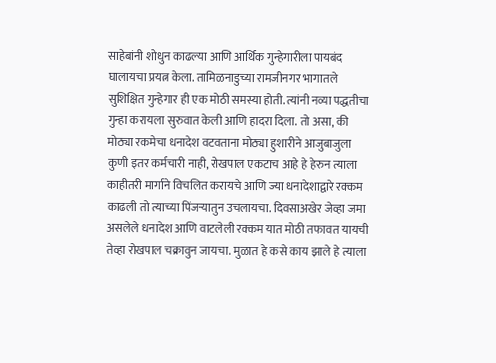साहेबांनी शोधुन काढल्या आणि आर्थिक गुन्हेगारीला पायबंद घालायचा प्रयत्न केला. तामिळनाडुच्या रामजीनगर भागातले सुशिक्षित गुन्हेगार ही एक मोठी समस्या होती. त्यांनी नव्या पद्धतीचा गुन्हा करायला सुरुवात केली आणि हादरा दिला. तो असा, की मोठ्या रकमेचा धनादेश वटवताना मोठ्या हुशारीने आजुबाजुला कुणी इतर कर्मचारी नाही, रोखपाल एकटाच आहे हे हेरुन त्याला काहीतरी मार्गाने विचलित करायचे आणि ज्या धनादेशाद्वारे रक्कम काढली तो त्याच्या पिंजर्‍यातुन उचलायचा. दिवसाअखेर जेव्हा जमा असलेले धनादेश आणि वाटलेली रक्कम यात मोठी तफावत यायची तेव्हा रोखपाल चक्रावुन जायचा. मुळात हे कसे काय झाले हे त्याला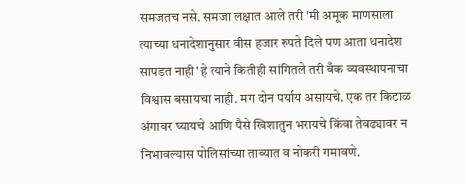समजतच नसे. समजा लक्षात आले तरी 'मी अमूक माणसाला त्याच्या धनादेशानुसार वीस हजार रुपते दिले पण आता धनादेश सापडत नाही' हे त्याने कितीही सांगितले तरी बँक व्यवस्थापनाचा विश्वास बसायचा नाही. मग दोन पर्याय असायचे. एक तर किटाळ अंगावर घ्यायचे आणि पैसे खिशातुन भरायचे किंवा तेवढ्यावर न निभावल्यास पोलिसांच्या ताब्यात व नोकरी गमावणे.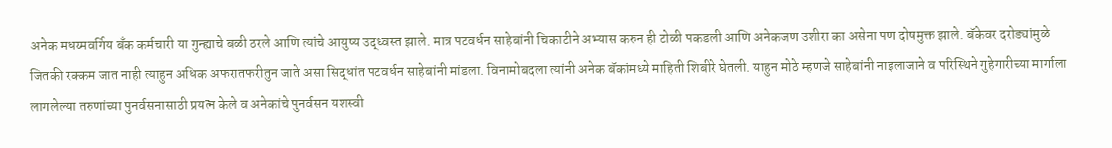अनेक मधय्मवर्गिय बँक कर्मचारी या गुन्ह्याचे बळी ठरले आणि त्यांचे आयुष्य उद्ध्वस्त झाले. मात्र पटवर्धन साहेबांनी चिकाटीने अभ्यास करुन ही टोळी पकडली आणि अनेकजण उशीरा का असेना पण दोषमुक्त झाले. बॅकेवर दरोड्यांमुळे जितकी रक्कम जात नाही त्याहुन अधिक अफरातफरीतुन जाते असा सिद्धांत पटवर्धन साहेबांनी मांडला. विनामोबदला त्यांनी अनेक बॅकांमध्ये माहिती शिबीरे घेतली. याहुन मोठे म्हणजे साहेबांनी नाइलाजाने व परिस्थिने गुहेगारीच्या मार्गाला लागलेल्या तरुणांच्या पुनर्वसनासाठी प्रयत्न केले व अनेकांचे पुनर्वसन यशस्वी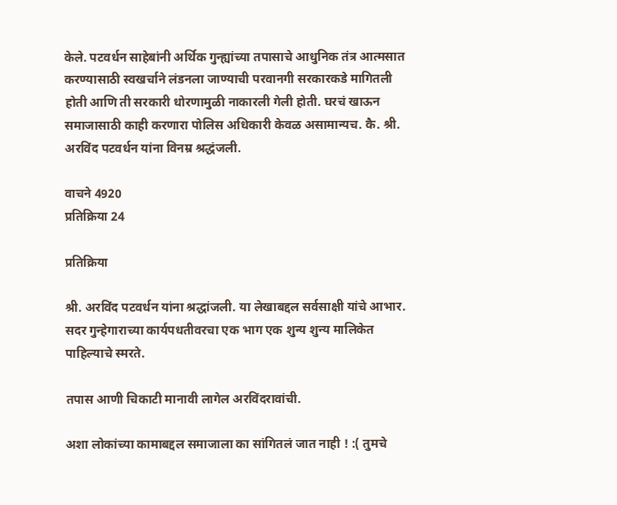केले. पटवर्धन साहेबांनी अर्थिक गुन्ह्यांच्या तपासाचे आधुनिक तंत्र आत्मसात करण्यासाठी स्वखर्चाने लंडनला जाण्याची परवानगी सरकारकडे मागितली होती आणि ती सरकारी धोरणामुळी नाकारली गेली होती. घरचं खाऊन समाजासाठी काही करणारा पोलिस अधिकारी केवळ असामान्यच. कै. श्री. अरविंद पटवर्धन यांना विनम्र श्रद्धंजली.

वाचने 4920
प्रतिक्रिया 24

प्रतिक्रिया

श्री. अरविंद पटवर्धन यांना श्रद्धांजली. या लेखाबद्दल सर्वसाक्षी यांचे आभार. सदर गुन्हेगाराच्या कार्यपधतीवरचा एक भाग एक शुन्य शुन्य मालिकेत पाहिल्याचे स्मरते.

तपास आणी चिकाटी मानावी लागेल अरविंदरावांची.

अशा लोकांच्या कामाबद्दल समाजाला का सांगितलं जात नाही ! :( तुमचे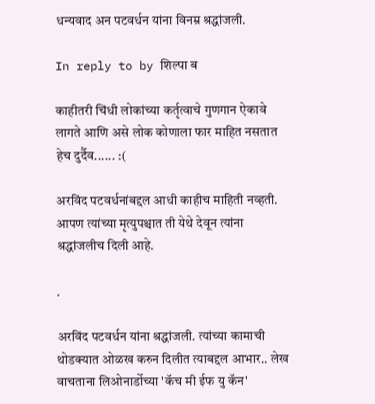धन्यवाद अन पटवर्धन यांना विनम्र श्रद्धांजली.

In reply to by शिल्पा ब

काहीतरी चिंधी लोकांच्या कर्तृत्वाचे गुणगान ऐकावे लागते आणि असे लोक कोणाला फार माहित नसतात हेच दुर्दैव...... :(

अरविंद पटवर्धनांबद्दल आधी काहीच माहिती नव्हती. आपण त्यांच्या मृत्युपश्चात ती येथे देवून त्यांना श्रद्धांजलीच दिली आहे.

.

अरविंद पटवर्धन यांना श्रद्धांजली. त्यांच्या कामाची थोडक्यात ओळख करुन दिलीत त्याबद्दल आभार.. लेख वाचताना लिओनार्डोच्या 'कॅच मी ईफ यु कॅन'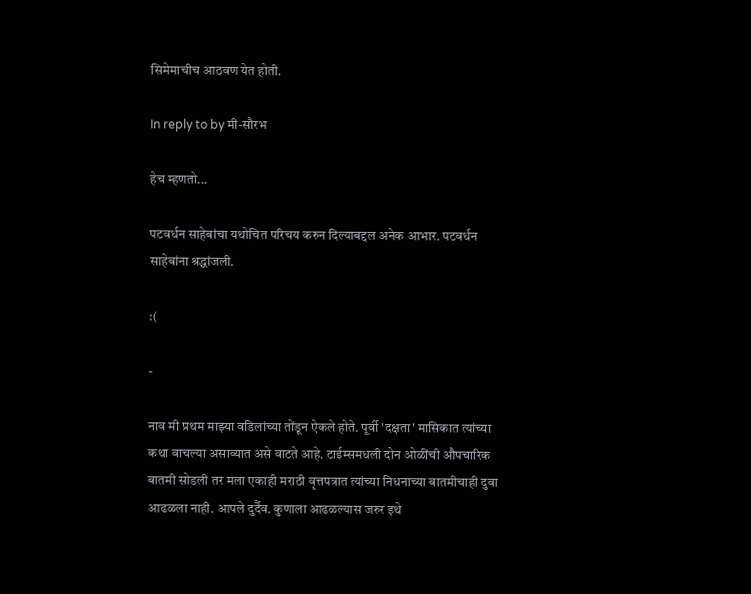सिमेमाचीच आठवण येत होती.

In reply to by मी-सौरभ

हेच म्हणतो...

पटवर्धन साहेबांचा यथोचित परिचय करुन दिल्याबद्दल अनेक आभार. पटवर्धन साहेबांना श्रद्धांजली.

:(

-

नाव मी प्रथम माझ्या वडिलांच्या तोंडून ऐकले होते. पूर्वी 'दक्षता' मासिकात त्यांच्या कथा वाचल्या असाव्यात असे वाटते आहे. टाईम्समधली दोन ओळींची औपचारिक बातमी सोडली तर मला एकाही मराठी वृत्तपत्रात त्यांच्या निधनाच्या बातमीचाही दुवा आढळला नाही. आपले दुर्दैव. कुणाला आढळल्यास जरुर इथे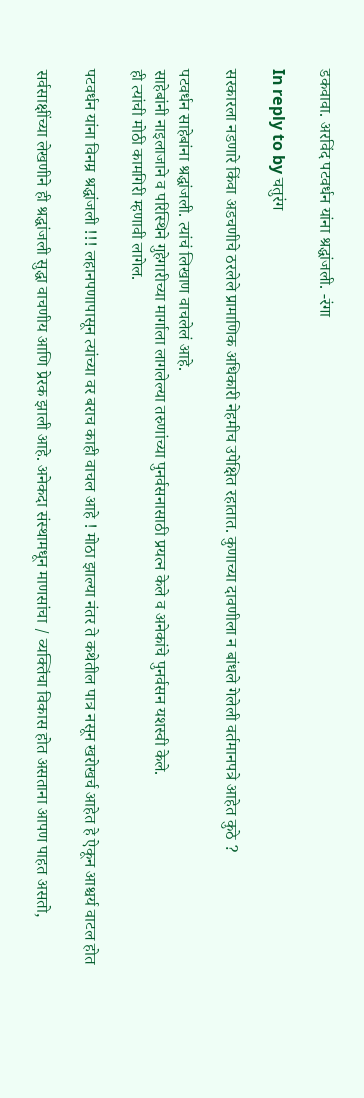डकवावा. अरविंद पटवर्धन यांना श्रद्धांजली. -रंगा

In reply to by चतुरंग

सरकारला नडणारे किंवा अडचणीचे ठरलेले प्रामाणिक अधिकारी नेहमीच उपेक्षित रहातात. कुणाच्या दावणीला न बांधले गेलेली वर्तमानपत्रे आहेत कुठे ?

पटवर्धन साहेबांना श्रद्धांजली. त्यांचं लिखाण वाचलेलं आहे.
साहेबांनी नाइलाजाने व परिस्थिने गुहेगारीच्या मार्गाला लागलेल्या तरुणांच्या पुनर्वसनासाठी प्रयत्न केले व अनेकांचे पुनर्वसन यशस्वी केले.
ही त्यांची मोठी कामगिरी म्हणावी लागेल.

पटवर्धन यांना विनम्र श्रद्धांजली !!! लहानपणापासून त्यांच्या वर बराच काही वाचल आहे ! मोठा झाल्या नंतर ते कथेतील पात्र नसून खरोखर्च आहेत हे ऐकून आश्चर्य वाटल होत

सर्वसाक्षींच्या लेखणीने ही श्रद्धांजली सुद्धा वाचणीय आणि प्रेरक झाली आहे. अनेकदा संस्थामधून माणसांचा / व्यक्तिंचा विकास होत असताना आपण पाहत असतो,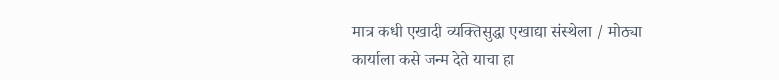मात्र कधी एखादी व्यक्तिसुद्धा एखाद्या संस्थेला / मोठ्या कार्याला कसे जन्म देते याचा हा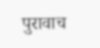पुरावाच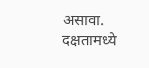असावा. दक्षतामध्ये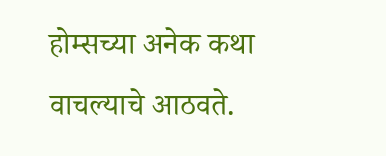होम्सच्या अनेक कथा वाचल्याचे आठवते.